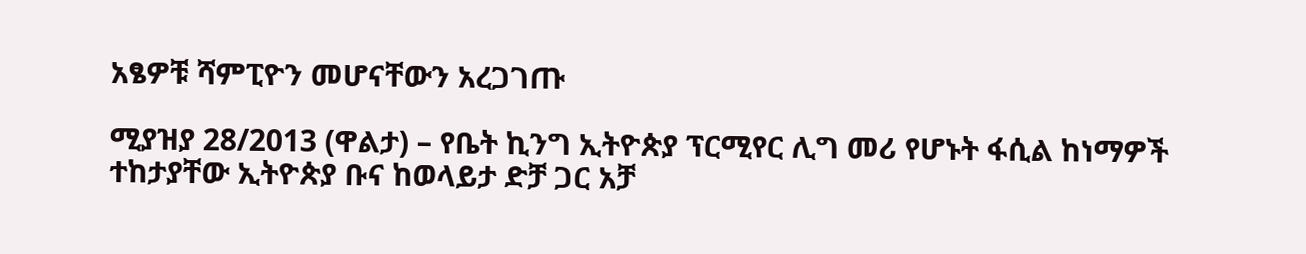አፄዎቹ ሻምፒዮን መሆናቸውን አረጋገጡ

ሚያዝያ 28/2013 (ዋልታ) – የቤት ኪንግ ኢትዮጵያ ፕርሚየር ሊግ መሪ የሆኑት ፋሲል ከነማዎች ተከታያቸው ኢትዮጵያ ቡና ከወላይታ ድቻ ጋር አቻ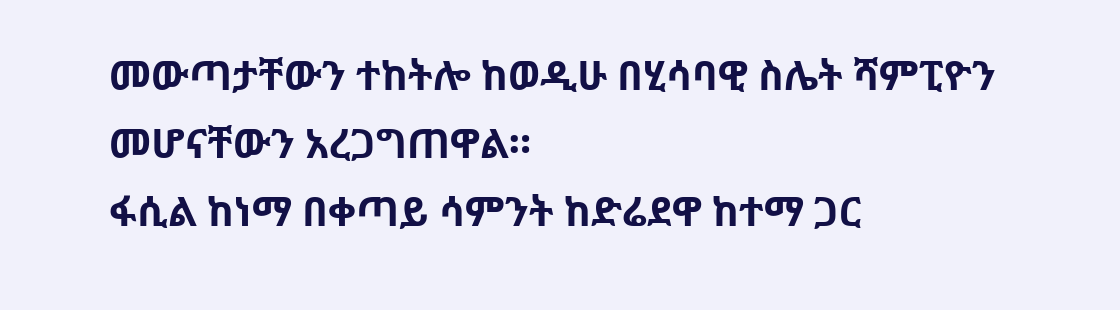መውጣታቸውን ተከትሎ ከወዲሁ በሂሳባዊ ስሌት ሻምፒዮን መሆናቸውን አረጋግጠዋል።
ፋሲል ከነማ በቀጣይ ሳምንት ከድሬደዋ ከተማ ጋር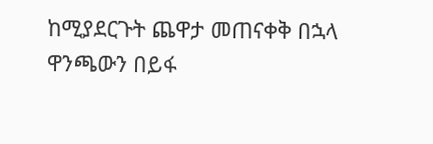ከሚያደርጉት ጨዋታ መጠናቀቅ በኋላ ዋንጫውን በይፋ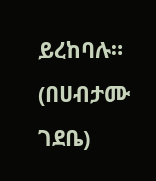ይረከባሉ።
(በሀብታሙ ገደቤ)